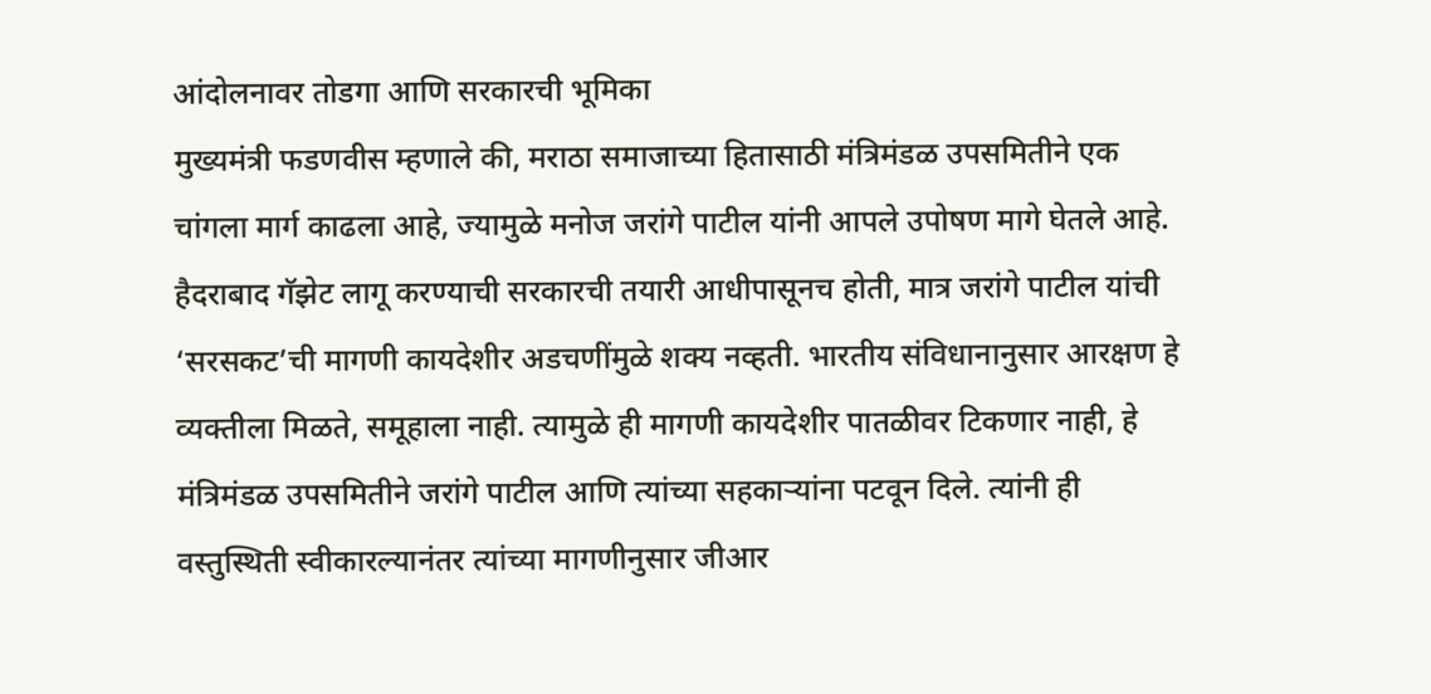आंदोलनावर तोडगा आणि सरकारची भूमिका
मुख्यमंत्री फडणवीस म्हणाले की, मराठा समाजाच्या हितासाठी मंत्रिमंडळ उपसमितीने एक चांगला मार्ग काढला आहे, ज्यामुळे मनोज जरांगे पाटील यांनी आपले उपोषण मागे घेतले आहे. हैदराबाद गॅझेट लागू करण्याची सरकारची तयारी आधीपासूनच होती, मात्र जरांगे पाटील यांची ‘सरसकट’ची मागणी कायदेशीर अडचणींमुळे शक्य नव्हती. भारतीय संविधानानुसार आरक्षण हे व्यक्तीला मिळते, समूहाला नाही. त्यामुळे ही मागणी कायदेशीर पातळीवर टिकणार नाही, हे मंत्रिमंडळ उपसमितीने जरांगे पाटील आणि त्यांच्या सहकाऱ्यांना पटवून दिले. त्यांनी ही वस्तुस्थिती स्वीकारल्यानंतर त्यांच्या मागणीनुसार जीआर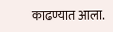काढण्यात आला.